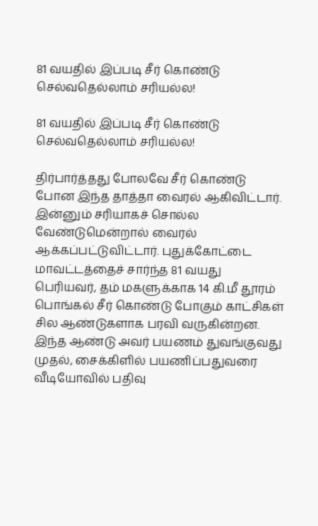81 வயதில் இப்படி சீர் கொண்டு செல்வதெல்லாம் சரியல்ல!

81 வயதில் இப்படி சீர் கொண்டு செல்வதெல்லாம் சரியல்ல!

திர்பார்த்தது போலவே சீர் கொண்டு போன இந்த தாத்தா வைரல் ஆகிவிட்டார். இன்னும் சரியாகச் சொல்ல வேண்டுமென்றால் வைரல் ஆக்கப்பட்டுவிட்டார். புதுக்கோட்டை மாவட்டத்தைச் சார்ந்த 81 வயது பெரியவர், தம் மகளுக்காக 14 கி.மீ தூரம் பொங்கல் சீர் கொண்டு போகும் காட்சிகள் சில ஆண்டுகளாக பரவி வருகின்றன. இந்த ஆண்டு அவர் பயணம் துவங்குவது முதல், சைக்கிளில் பயணிப்பதுவரை வீடியோவில் பதிவு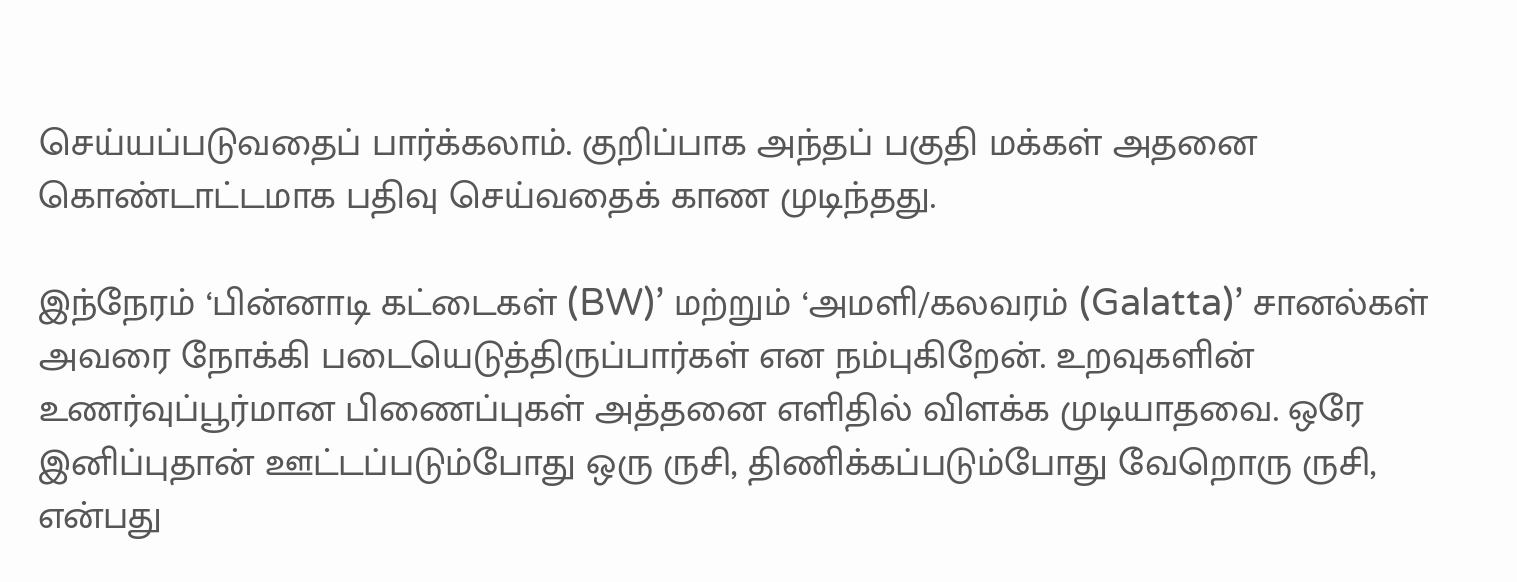செய்யப்படுவதைப் பார்க்கலாம். குறிப்பாக அந்தப் பகுதி மக்கள் அதனை கொண்டாட்டமாக பதிவு செய்வதைக் காண முடிந்தது.

இந்நேரம் ‘பின்னாடி கட்டைகள் (BW)’ மற்றும் ‘அமளி/கலவரம் (Galatta)’ சானல்கள் அவரை நோக்கி படையெடுத்திருப்பார்கள் என நம்புகிறேன். உறவுகளின் உணர்வுப்பூர்மான பிணைப்புகள் அத்தனை எளிதில் விளக்க முடியாதவை. ஒரே இனிப்புதான் ஊட்டப்படும்போது ஒரு ருசி, திணிக்கப்படும்போது வேறொரு ருசி, என்பது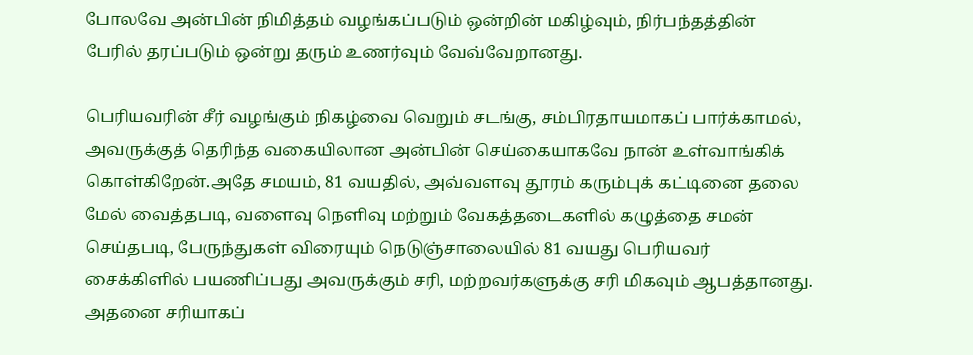போலவே அன்பின் நிமித்தம் வழங்கப்படும் ஒன்றின் மகிழ்வும், நிர்பந்தத்தின் பேரில் தரப்படும் ஒன்று தரும் உணர்வும் வேவ்வேறானது.

பெரியவரின் சீர் வழங்கும் நிகழ்வை வெறும் சடங்கு, சம்பிரதாயமாகப் பார்க்காமல், அவருக்குத் தெரிந்த வகையிலான அன்பின் செய்கையாகவே நான் உள்வாங்கிக் கொள்கிறேன்.அதே சமயம், 81 வயதில், அவ்வளவு தூரம் கரும்புக் கட்டினை தலை மேல் வைத்தபடி, வளைவு நெளிவு மற்றும் வேகத்தடைகளில் கழுத்தை சமன் செய்தபடி, பேருந்துகள் விரையும் நெடுஞ்சாலையில் 81 வயது பெரியவர் சைக்கிளில் பயணிப்பது அவருக்கும் சரி, மற்றவர்களுக்கு சரி மிகவும் ஆபத்தானது. அதனை சரியாகப்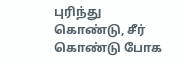புரிந்து கொண்டு, சீர் கொண்டு போக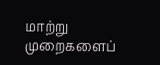மாற்று முறைகளைப்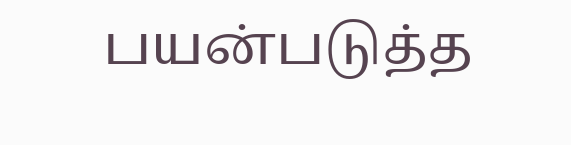பயன்படுத்த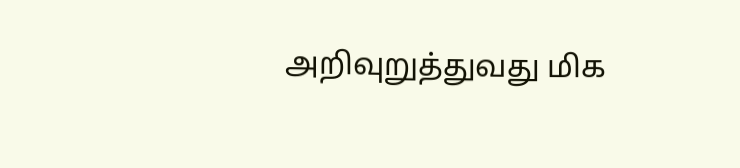அறிவுறுத்துவது மிக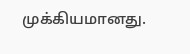முக்கியமானது.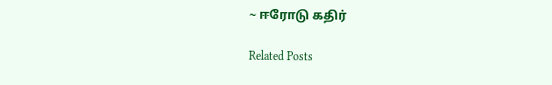~ ஈரோடு கதிர்

Related Posts